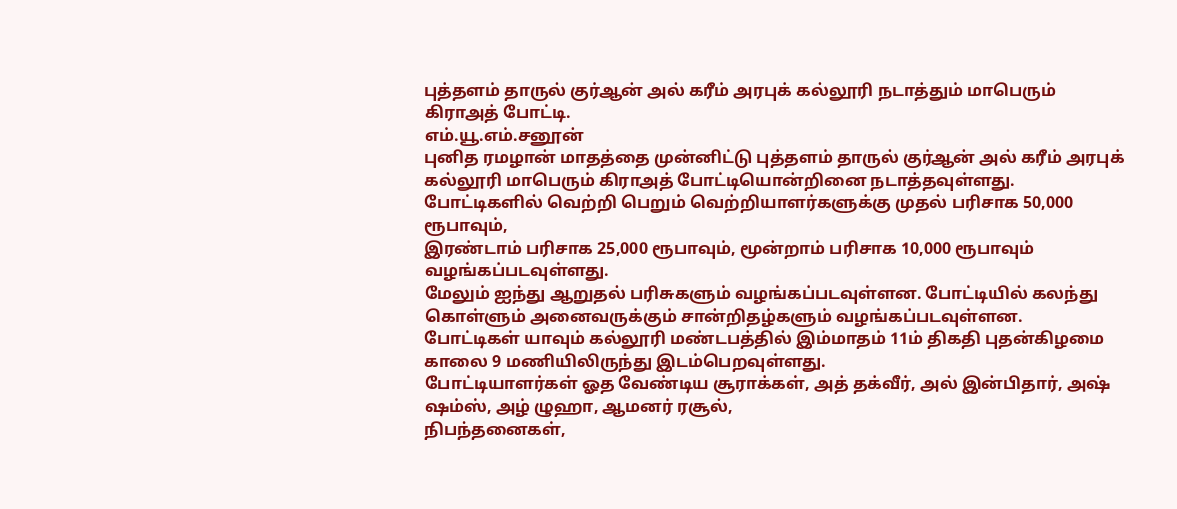புத்தளம் தாருல் குர்ஆன் அல் கரீம் அரபுக் கல்லூரி நடாத்தும் மாபெரும் கிராஅத் போட்டி.
எம்.யூ.எம்.சனூன்
புனித ரமழான் மாதத்தை முன்னிட்டு புத்தளம் தாருல் குர்ஆன் அல் கரீம் அரபுக் கல்லூரி மாபெரும் கிராஅத் போட்டியொன்றினை நடாத்தவுள்ளது.
போட்டிகளில் வெற்றி பெறும் வெற்றியாளர்களுக்கு முதல் பரிசாக 50,000 ரூபாவும்,
இரண்டாம் பரிசாக 25,000 ரூபாவும், மூன்றாம் பரிசாக 10,000 ரூபாவும் வழங்கப்படவுள்ளது.
மேலும் ஐந்து ஆறுதல் பரிசுகளும் வழங்கப்படவுள்ளன. போட்டியில் கலந்து கொள்ளும் அனைவருக்கும் சான்றிதழ்களும் வழங்கப்படவுள்ளன.
போட்டிகள் யாவும் கல்லூரி மண்டபத்தில் இம்மாதம் 11ம் திகதி புதன்கிழமை காலை 9 மணியிலிருந்து இடம்பெறவுள்ளது.
போட்டியாளர்கள் ஓத வேண்டிய சூராக்கள், அத் தக்வீர், அல் இன்பிதார், அஷ் ஷம்ஸ், அழ் ழுஹா, ஆமனர் ரசூல்,
நிபந்தனைகள்,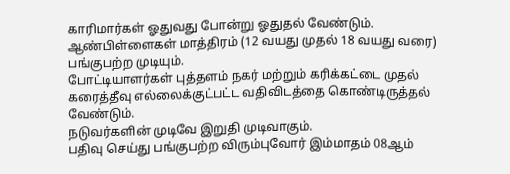காரிமார்கள் ஓதுவது போன்று ஓதுதல் வேண்டும்.
ஆண்பிள்ளைகள் மாத்திரம் (12 வயது முதல் 18 வயது வரை) பங்குபற்ற முடியும்.
போட்டியாளர்கள் புத்தளம் நகர் மற்றும் கரிக்கட்டை முதல் கரைத்தீவு எல்லைக்குட்பட்ட வதிவிடத்தை கொண்டிருத்தல் வேண்டும்.
நடுவர்களின் முடிவே இறுதி முடிவாகும்.
பதிவு செய்து பங்குபற்ற விரும்புவோர் இம்மாதம் 08ஆம்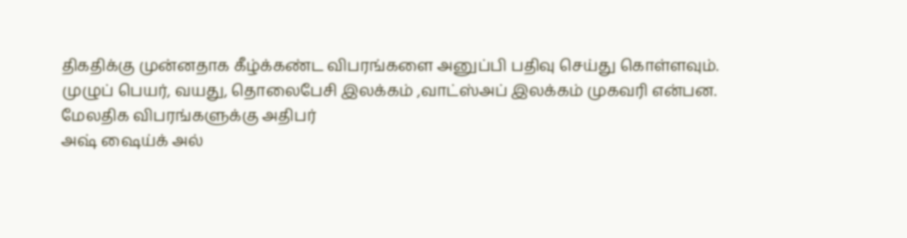திகதிக்கு முன்னதாக கீழ்க்கண்ட விபரங்களை அனுப்பி பதிவு செய்து கொள்ளவும்.
முழுப் பெயர், வயது, தொலைபேசி இலக்கம் ,வாட்ஸ்அப் இலக்கம் முகவரி என்பன.
மேலதிக விபரங்களுக்கு அதிபர்
அஷ் ஷைய்க் அல்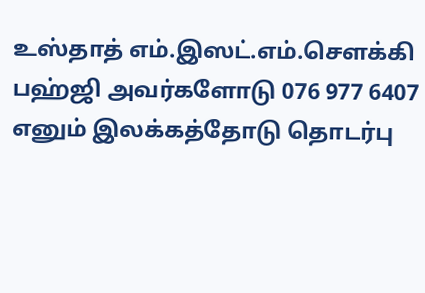உஸ்தாத் எம்.இஸட்.எம்.சௌக்கி பஹ்ஜி அவர்களோடு 076 977 6407 எனும் இலக்கத்தோடு தொடர்பு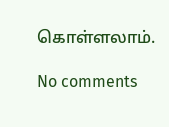கொள்ளலாம்.

No comments